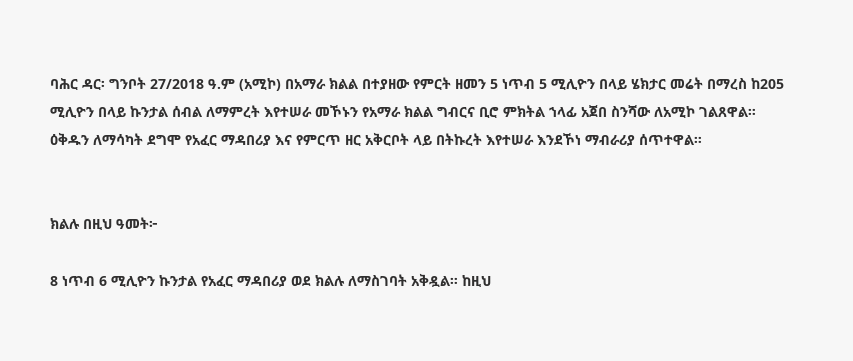ባሕር ዳር፡ ግንቦት 27/2018 ዓ.ም (አሚኮ) በአማራ ክልል በተያዘው የምርት ዘመን 5 ነጥብ 5 ሚሊዮን በላይ ሄክታር መሬት በማረስ ከ205 ሚሊዮን በላይ ኩንታል ሰብል ለማምረት እየተሠራ መኾኑን የአማራ ክልል ግብርና ቢሮ ምክትል ኀላፊ አጀበ ስንሻው ለአሚኮ ገልጸዋል።
ዕቅዱን ለማሳካት ደግሞ የአፈር ማዳበሪያ እና የምርጥ ዘር አቅርቦት ላይ በትኩረት እየተሠራ እንደኾነ ማብራሪያ ሰጥተዋል።


ክልሉ በዚህ ዓመት፦

8 ነጥብ 6 ሚሊዮን ኩንታል የአፈር ማዳበሪያ ወደ ክልሉ ለማስገባት አቅዷል። ከዚህ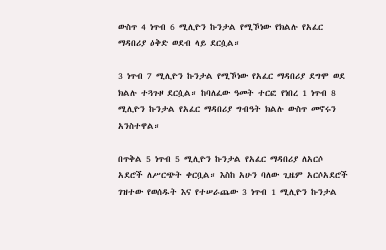ውስጥ 4 ነጥብ 6 ሚሊዮን ኩንታል የሚኾነው የክልሉ የአፈር ማዳበሪያ ዕቅድ ወደብ ላይ ደርሷል።

3 ነጥብ 7 ሚሊዮን ኩንታል የሚኾነው የአፈር ማዳበሪያ ደግሞ ወደ ክልሉ ተጓጉዞ ደርሷል። ከባለፈው ዓመት ተርፎ የነበረ 1 ነጥብ 8 ሚሊዮን ኩንታል የአፈር ማዳበሪያ ግብዓት ክልሉ ውስጥ መኖሩን አንስተዋል።

በጥቅል 5 ነጥብ 5 ሚሊዮን ኩንታል የአፈር ማዳበሪያ ለአርሶ አደሮች ለሥርጭት ቀርቧል። እስከ አሁን ባለው ጊዜም አርሶአደሮች ገዝተው የወሰዱት እና የተሠራጨው 3 ነጥብ 1 ሚሊዮን ኩንታል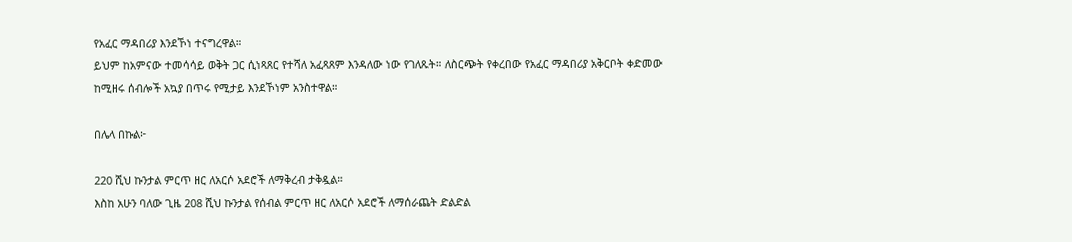የአፈር ማዳበሪያ እንደኾነ ተናግረዋል።
ይህም ከአምናው ተመሳሳይ ወቅት ጋር ሲነጻጸር የተሻለ አፈጻጸም እንዳለው ነው የገለጹት። ለስርጭት የቀረበው የአፈር ማዳበሪያ አቅርቦት ቀድመው ከሚዘሩ ሰብሎች አኳያ በጥሩ የሚታይ እንደኾነም አንስተዋል።

በሌላ በኩል፦

220 ሺህ ኩንታል ምርጥ ዘር ለአርሶ አደሮች ለማቅረብ ታቅዷል።
እስከ አሁን ባለው ጊዜ 208 ሺህ ኩንታል የሰብል ምርጥ ዘር ለአርሶ አደሮች ለማሰራጨት ድልድል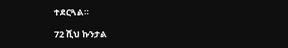ተደርጓል።

72 ሺህ ኩንታል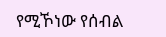የሚኾነው የሰብል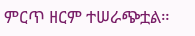ምርጥ ዘርም ተሠራጭቷል።